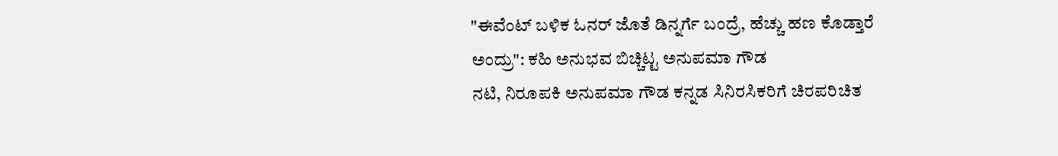"ಈವೆಂಟ್ ಬಳಿಕ ಓನರ್ ಜೊತೆ ಡಿನ್ನರ್ಗೆ ಬಂದ್ರೆ, ಹೆಚ್ಚು ಹಣ ಕೊಡ್ತಾರೆ ಅಂದ್ರು": ಕಹಿ ಅನುಭವ ಬಿಚ್ಚಿಟ್ಟ ಅನುಪಮಾ ಗೌಡ
ನಟಿ, ನಿರೂಪಕಿ ಅನುಪಮಾ ಗೌಡ ಕನ್ನಡ ಸಿನಿರಸಿಕರಿಗೆ ಚಿರಪರಿಚಿತ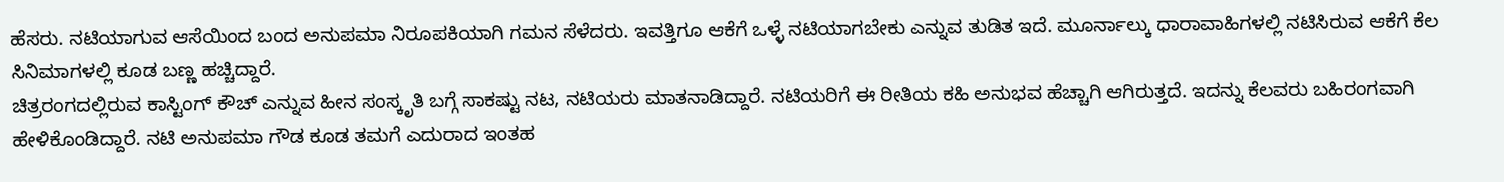ಹೆಸರು. ನಟಿಯಾಗುವ ಆಸೆಯಿಂದ ಬಂದ ಅನುಪಮಾ ನಿರೂಪಕಿಯಾಗಿ ಗಮನ ಸೆಳೆದರು. ಇವತ್ತಿಗೂ ಆಕೆಗೆ ಒಳ್ಳೆ ನಟಿಯಾಗಬೇಕು ಎನ್ನುವ ತುಡಿತ ಇದೆ. ಮೂರ್ನಾಲ್ಕು ಧಾರಾವಾಹಿಗಳಲ್ಲಿ ನಟಿಸಿರುವ ಆಕೆಗೆ ಕೆಲ ಸಿನಿಮಾಗಳಲ್ಲಿ ಕೂಡ ಬಣ್ಣ ಹಚ್ಚಿದ್ದಾರೆ.
ಚಿತ್ರರಂಗದಲ್ಲಿರುವ ಕಾಸ್ಟಿಂಗ್ ಕೌಚ್ ಎನ್ನುವ ಹೀನ ಸಂಸ್ಕೃತಿ ಬಗ್ಗೆ ಸಾಕಷ್ಟು ನಟ, ನಟಿಯರು ಮಾತನಾಡಿದ್ದಾರೆ. ನಟಿಯರಿಗೆ ಈ ರೀತಿಯ ಕಹಿ ಅನುಭವ ಹೆಚ್ಚಾಗಿ ಆಗಿರುತ್ತದೆ. ಇದನ್ನು ಕೆಲವರು ಬಹಿರಂಗವಾಗಿ ಹೇಳಿಕೊಂಡಿದ್ದಾರೆ. ನಟಿ ಅನುಪಮಾ ಗೌಡ ಕೂಡ ತಮಗೆ ಎದುರಾದ ಇಂತಹ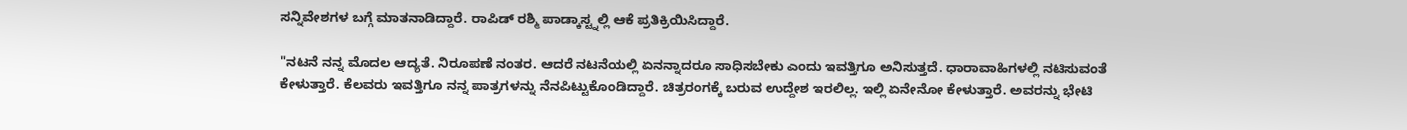ಸನ್ನಿವೇಶಗಳ ಬಗ್ಗೆ ಮಾತನಾಡಿದ್ದಾರೆ. ರಾಪಿಡ್ ರಶ್ಮಿ ಪಾಡ್ಕಾಸ್ಟ್ನಲ್ಲಿ ಆಕೆ ಪ್ರತಿಕ್ರಿಯಿಸಿದ್ದಾರೆ.

"ನಟನೆ ನನ್ನ ಮೊದಲ ಆದ್ಯತೆ. ನಿರೂಪಣೆ ನಂತರ. ಆದರೆ ನಟನೆಯಲ್ಲಿ ಏನನ್ನಾದರೂ ಸಾಧಿಸಬೇಕು ಎಂದು ಇವತ್ತಿಗೂ ಅನಿಸುತ್ತದೆ. ಧಾರಾವಾಹಿಗಳಲ್ಲಿ ನಟಿಸುವಂತೆ ಕೇಳುತ್ತಾರೆ. ಕೆಲವರು ಇವತ್ತಿಗೂ ನನ್ನ ಪಾತ್ರಗಳನ್ನು ನೆನಪಿಟ್ಟುಕೊಂಡಿದ್ದಾರೆ. ಚಿತ್ರರಂಗಕ್ಕೆ ಬರುವ ಉದ್ದೇಶ ಇರಲಿಲ್ಲ. ಇಲ್ಲಿ ಏನೇನೋ ಕೇಳುತ್ತಾರೆ. ಅವರನ್ನು ಭೇಟಿ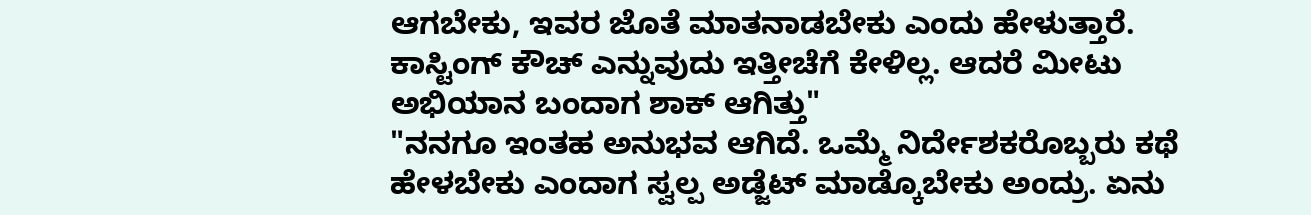ಆಗಬೇಕು, ಇವರ ಜೊತೆ ಮಾತನಾಡಬೇಕು ಎಂದು ಹೇಳುತ್ತಾರೆ. ಕಾಸ್ಟಿಂಗ್ ಕೌಚ್ ಎನ್ನುವುದು ಇತ್ತೀಚೆಗೆ ಕೇಳಿಲ್ಲ. ಆದರೆ ಮೀಟು ಅಭಿಯಾನ ಬಂದಾಗ ಶಾಕ್ ಆಗಿತ್ತು"
"ನನಗೂ ಇಂತಹ ಅನುಭವ ಆಗಿದೆ. ಒಮ್ಮೆ ನಿರ್ದೇಶಕರೊಬ್ಬರು ಕಥೆ ಹೇಳಬೇಕು ಎಂದಾಗ ಸ್ವಲ್ಪ ಅಡ್ಜೆಟ್ ಮಾಡ್ಕೊಬೇಕು ಅಂದ್ರು. ಏನು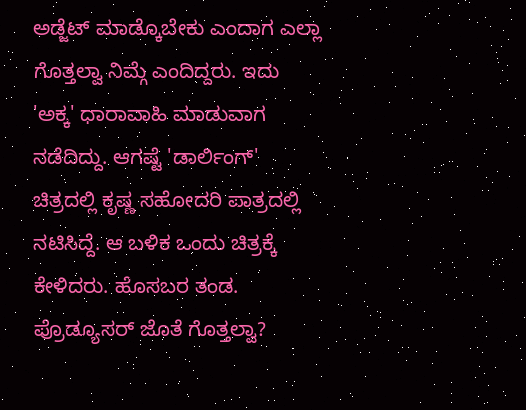ಅಡ್ಜೆಟ್ ಮಾಡ್ಕೊಬೇಕು ಎಂದಾಗ ಎಲ್ಲಾ ಗೊತ್ತಲ್ವಾ ನಿಮ್ಗೆ ಎಂದಿದ್ದರು. ಇದು 'ಅಕ್ಕ' ಧಾರಾವಾಹಿ ಮಾಡುವಾಗ ನಡೆದಿದ್ದು. ಆಗಷ್ಟೆ 'ಡಾರ್ಲಿಂಗ್' ಚಿತ್ರದಲ್ಲಿ ಕೃಷ್ಣ ಸಹೋದರಿ ಪಾತ್ರದಲ್ಲಿ ನಟಿಸಿದ್ದೆ. ಆ ಬಳಿಕ ಒಂದು ಚಿತ್ರಕ್ಕೆ ಕೇಳಿದರು. ಹೊಸಬರ ತಂಡ. ಪ್ರೊಡ್ಯೂಸರ್ ಜೊತೆ ಗೊತ್ತಲ್ವಾ?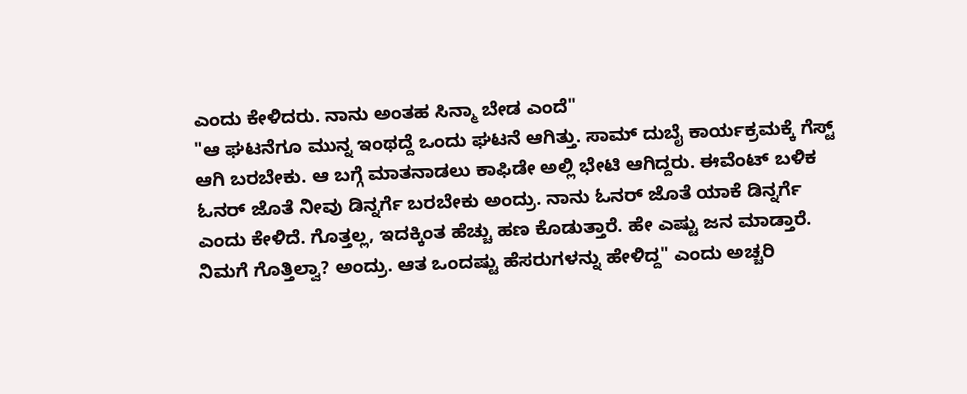ಎಂದು ಕೇಳಿದರು. ನಾನು ಅಂತಹ ಸಿನ್ಮಾ ಬೇಡ ಎಂದೆ"
"ಆ ಘಟನೆಗೂ ಮುನ್ನ ಇಂಥದ್ದೆ ಒಂದು ಘಟನೆ ಆಗಿತ್ತು. ಸಾಮ್ ದುಬೈ ಕಾರ್ಯಕ್ರಮಕ್ಕೆ ಗೆಸ್ಟ್ ಆಗಿ ಬರಬೇಕು. ಆ ಬಗ್ಗೆ ಮಾತನಾಡಲು ಕಾಫಿಡೇ ಅಲ್ಲಿ ಭೇಟಿ ಆಗಿದ್ದರು. ಈವೆಂಟ್ ಬಳಿಕ ಓನರ್ ಜೊತೆ ನೀವು ಡಿನ್ನರ್ಗೆ ಬರಬೇಕು ಅಂದ್ರು. ನಾನು ಓನರ್ ಜೊತೆ ಯಾಕೆ ಡಿನ್ನರ್ಗೆ ಎಂದು ಕೇಳಿದೆ. ಗೊತ್ತಲ್ಲ, ಇದಕ್ಕಿಂತ ಹೆಚ್ಚು ಹಣ ಕೊಡುತ್ತಾರೆ. ಹೇ ಎಷ್ಟು ಜನ ಮಾಡ್ತಾರೆ. ನಿಮಗೆ ಗೊತ್ತಿಲ್ವಾ? ಅಂದ್ರು. ಆತ ಒಂದಷ್ಟು ಹೆಸರುಗಳನ್ನು ಹೇಳಿದ್ದ" ಎಂದು ಅಚ್ಚರಿ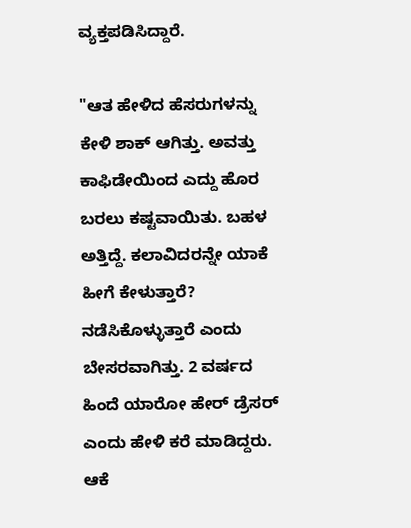ವ್ಯಕ್ತಪಡಿಸಿದ್ದಾರೆ.

"ಆತ ಹೇಳಿದ ಹೆಸರುಗಳನ್ನು ಕೇಳಿ ಶಾಕ್ ಆಗಿತ್ತು. ಅವತ್ತು ಕಾಫಿಡೇಯಿಂದ ಎದ್ದು ಹೊರ ಬರಲು ಕಷ್ಟವಾಯಿತು. ಬಹಳ ಅತ್ತಿದ್ದೆ. ಕಲಾವಿದರನ್ನೇ ಯಾಕೆ ಹೀಗೆ ಕೇಳುತ್ತಾರೆ? ನಡೆಸಿಕೊಳ್ಳುತ್ತಾರೆ ಎಂದು ಬೇಸರವಾಗಿತ್ತು. 2 ವರ್ಷದ ಹಿಂದೆ ಯಾರೋ ಹೇರ್ ಡ್ರೆಸರ್ ಎಂದು ಹೇಳಿ ಕರೆ ಮಾಡಿದ್ದರು. ಆಕೆ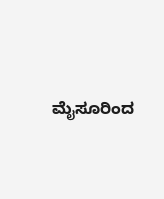ಮೈಸೂರಿಂದ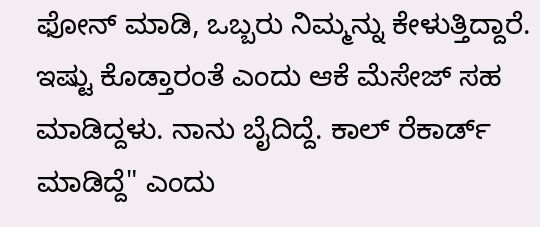ಫೋನ್ ಮಾಡಿ, ಒಬ್ಬರು ನಿಮ್ಮನ್ನು ಕೇಳುತ್ತಿದ್ದಾರೆ. ಇಷ್ಟು ಕೊಡ್ತಾರಂತೆ ಎಂದು ಆಕೆ ಮೆಸೇಜ್ ಸಹ ಮಾಡಿದ್ದಳು. ನಾನು ಬೈದಿದ್ದೆ. ಕಾಲ್ ರೆಕಾರ್ಡ್ ಮಾಡಿದ್ದೆ" ಎಂದು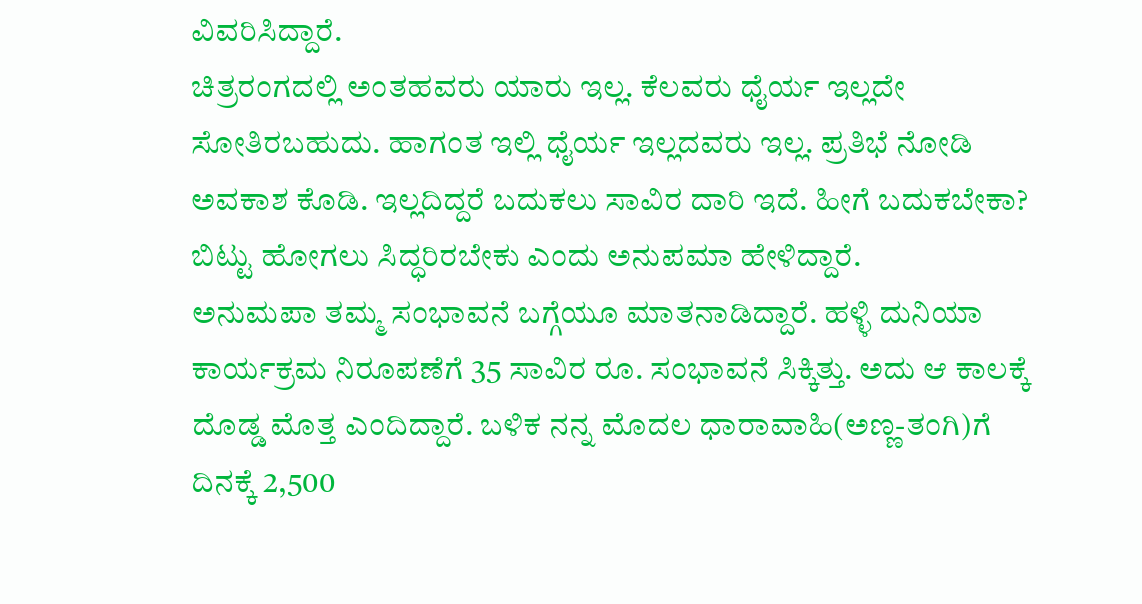ವಿವರಿಸಿದ್ದಾರೆ.
ಚಿತ್ರರಂಗದಲ್ಲಿ ಅಂತಹವರು ಯಾರು ಇಲ್ಲ. ಕೆಲವರು ಧೈರ್ಯ ಇಲ್ಲದೇ ಸೋತಿರಬಹುದು. ಹಾಗಂತ ಇಲ್ಲಿ ಧೈರ್ಯ ಇಲ್ಲದವರು ಇಲ್ಲ. ಪ್ರತಿಭೆ ನೋಡಿ ಅವಕಾಶ ಕೊಡಿ. ಇಲ್ಲದಿದ್ದರೆ ಬದುಕಲು ಸಾವಿರ ದಾರಿ ಇದೆ. ಹೀಗೆ ಬದುಕಬೇಕಾ? ಬಿಟ್ಟು ಹೋಗಲು ಸಿದ್ಧರಿರಬೇಕು ಎಂದು ಅನುಪಮಾ ಹೇಳಿದ್ದಾರೆ.
ಅನುಮಪಾ ತಮ್ಮ ಸಂಭಾವನೆ ಬಗ್ಗೆಯೂ ಮಾತನಾಡಿದ್ದಾರೆ. ಹಳ್ಳಿ ದುನಿಯಾ ಕಾರ್ಯಕ್ರಮ ನಿರೂಪಣೆಗೆ 35 ಸಾವಿರ ರೂ. ಸಂಭಾವನೆ ಸಿಕ್ಕಿತ್ತು. ಅದು ಆ ಕಾಲಕ್ಕೆ ದೊಡ್ಡ ಮೊತ್ತ ಎಂದಿದ್ದಾರೆ. ಬಳಿಕ ನನ್ನ ಮೊದಲ ಧಾರಾವಾಹಿ(ಅಣ್ಣ-ತಂಗಿ)ಗೆ ದಿನಕ್ಕೆ 2,500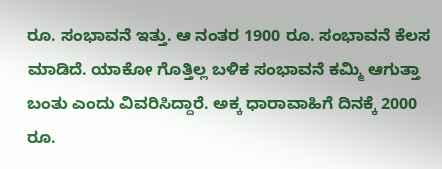ರೂ. ಸಂಭಾವನೆ ಇತ್ತು. ಆ ನಂತರ 1900 ರೂ. ಸಂಭಾವನೆ ಕೆಲಸ ಮಾಡಿದೆ. ಯಾಕೋ ಗೊತ್ತಿಲ್ಲ ಬಳಿಕ ಸಂಭಾವನೆ ಕಮ್ಮಿ ಆಗುತ್ತಾ ಬಂತು ಎಂದು ವಿವರಿಸಿದ್ದಾರೆ. ಅಕ್ಕ ಧಾರಾವಾಹಿಗೆ ದಿನಕ್ಕೆ 2000 ರೂ.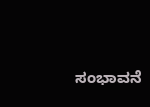ಸಂಭಾವನೆ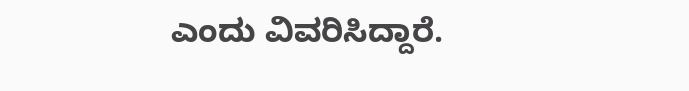ಎಂದು ವಿವರಿಸಿದ್ದಾರೆ.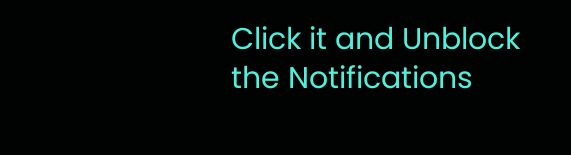Click it and Unblock the Notifications